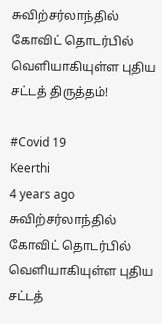சுவிற்சர்லாந்தில் கோவிட் தொடர்பில் வெளியாகியுள்ள புதிய சட்டத் திருத்தம்!

#Covid 19
Keerthi
4 years ago
சுவிற்சர்லாந்தில் கோவிட் தொடர்பில் வெளியாகியுள்ள புதிய சட்டத்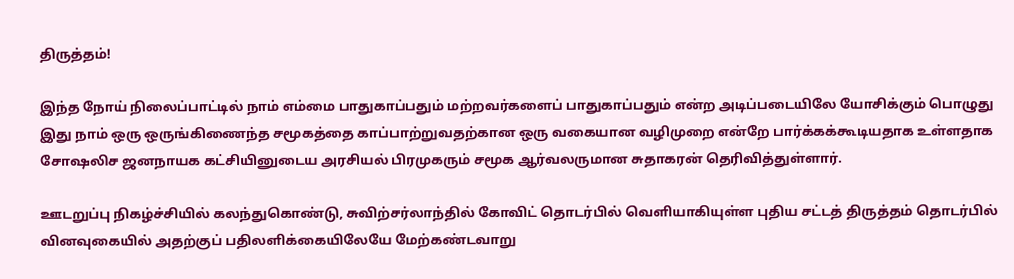திருத்தம்!

இந்த நோய் நிலைப்பாட்டில் நாம் எம்மை பாதுகாப்பதும் மற்றவர்களைப் பாதுகாப்பதும் என்ற அடிப்படையிலே யோசிக்கும் பொழுது இது நாம் ஒரு ஒருங்கிணைந்த சமூகத்தை காப்பாற்றுவதற்கான ஒரு வகையான வழிமுறை என்றே பார்க்கக்கூடியதாக உள்ளதாக சோஷலிச ஜனநாயக கட்சியினுடைய அரசியல் பிரமுகரும் சமூக ஆர்வலருமான சுதாகரன் தெரிவித்துள்ளார்.

ஊடறுப்பு நிகழ்ச்சியில் கலந்துகொண்டு, சுவிற்சர்லாந்தில் கோவிட் தொடர்பில் வெளியாகியுள்ள புதிய சட்டத் திருத்தம் தொடர்பில் வினவுகையில் அதற்குப் பதிலளிக்கையிலேயே மேற்கண்டவாறு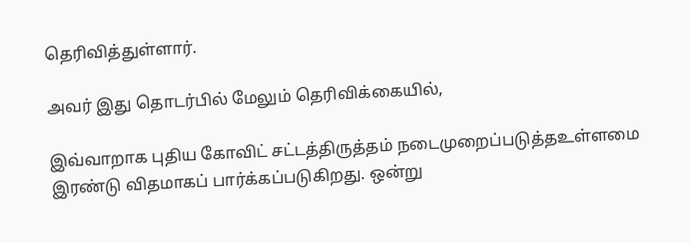தெரிவித்துள்ளார்.

அவர் இது தொடர்பில் மேலும் தெரிவிக்கையில்,

இவ்வாறாக புதிய கோவிட் சட்டத்திருத்தம் நடைமுறைப்படுத்தஉள்ளமை இரண்டு விதமாகப் பார்க்கப்படுகிறது. ஒன்று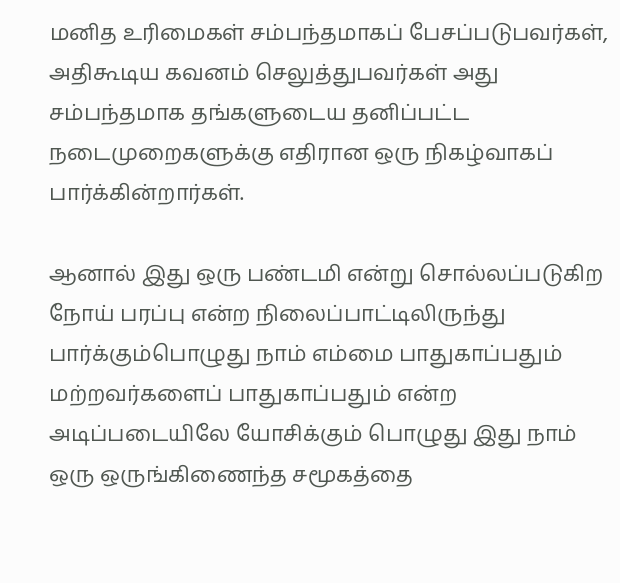மனித உரிமைகள் சம்பந்தமாகப் பேசப்படுபவர்கள், அதிகூடிய கவனம் செலுத்துபவர்கள் அது சம்பந்தமாக தங்களுடைய தனிப்பட்ட நடைமுறைகளுக்கு எதிரான ஒரு நிகழ்வாகப் பார்க்கின்றார்கள்.

ஆனால் இது ஒரு பண்டமி என்று சொல்லப்படுகிற நோய் பரப்பு என்ற நிலைப்பாட்டிலிருந்து பார்க்கும்பொழுது நாம் எம்மை பாதுகாப்பதும் மற்றவர்களைப் பாதுகாப்பதும் என்ற அடிப்படையிலே யோசிக்கும் பொழுது இது நாம் ஒரு ஒருங்கிணைந்த சமூகத்தை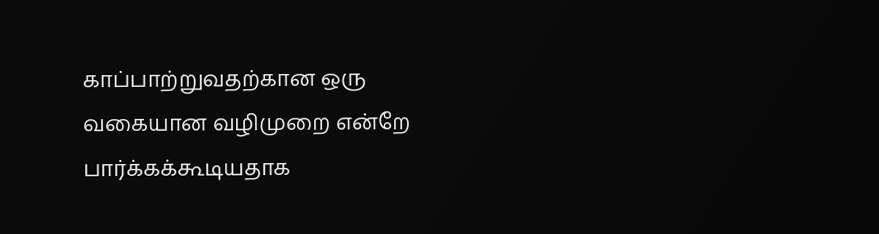காப்பாற்றுவதற்கான ஒரு வகையான வழிமுறை என்றே பார்க்கக்கூடியதாக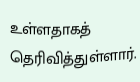உள்ளதாகத் தெரிவித்துள்ளார்.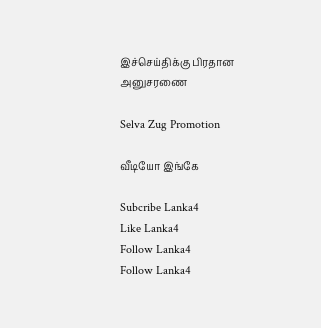இச்செய்திக்கு பிரதான அனுசரணை

Selva Zug Promotion

வீடியோ இங்கே

Subcribe Lanka4
Like Lanka4
Follow Lanka4
Follow Lanka4